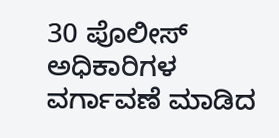30 ಪೊಲೀಸ್ ಅಧಿಕಾರಿಗಳ ವರ್ಗಾವಣೆ ಮಾಡಿದ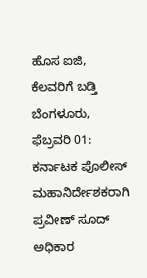ಹೊಸ ಐಜಿ, ಕೆಲವರಿಗೆ ಬಡ್ತಿ
ಬೆಂಗಳೂರು, ಫೆಬ್ರವರಿ 01: ಕರ್ನಾಟಕ ಪೊಲೀಸ್ ಮಹಾನಿರ್ದೇಶಕರಾಗಿ ಪ್ರವೀಣ್ ಸೂದ್ ಅಧಿಕಾರ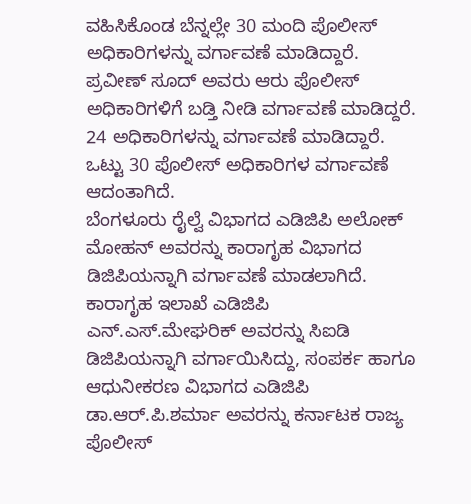ವಹಿಸಿಕೊಂಡ ಬೆನ್ನಲ್ಲೇ 30 ಮಂದಿ ಪೊಲೀಸ್ ಅಧಿಕಾರಿಗಳನ್ನು ವರ್ಗಾವಣೆ ಮಾಡಿದ್ದಾರೆ.
ಪ್ರವೀಣ್ ಸೂದ್ ಅವರು ಆರು ಪೊಲೀಸ್ ಅಧಿಕಾರಿಗಳಿಗೆ ಬಡ್ತಿ ನೀಡಿ ವರ್ಗಾವಣೆ ಮಾಡಿದ್ದರೆ. 24 ಅಧಿಕಾರಿಗಳನ್ನು ವರ್ಗಾವಣೆ ಮಾಡಿದ್ದಾರೆ. ಒಟ್ಟು 30 ಪೊಲೀಸ್ ಅಧಿಕಾರಿಗಳ ವರ್ಗಾವಣೆ ಆದಂತಾಗಿದೆ.
ಬೆಂಗಳೂರು ರೈಲ್ವೆ ವಿಭಾಗದ ಎಡಿಜಿಪಿ ಅಲೋಕ್ ಮೋಹನ್ ಅವರನ್ನು ಕಾರಾಗೃಹ ವಿಭಾಗದ ಡಿಜಿಪಿಯನ್ನಾಗಿ ವರ್ಗಾವಣೆ ಮಾಡಲಾಗಿದೆ. ಕಾರಾಗೃಹ ಇಲಾಖೆ ಎಡಿಜಿಪಿ ಎನ್.ಎಸ್.ಮೇಘರಿಕ್ ಅವರನ್ನು ಸಿಐಡಿ ಡಿಜಿಪಿಯನ್ನಾಗಿ ವರ್ಗಾಯಿಸಿದ್ದು, ಸಂಪರ್ಕ ಹಾಗೂ ಆಧುನೀಕರಣ ವಿಭಾಗದ ಎಡಿಜಿಪಿ ಡಾ.ಆರ್.ಪಿ.ಶರ್ಮಾ ಅವರನ್ನು ಕರ್ನಾಟಕ ರಾಜ್ಯ ಪೊಲೀಸ್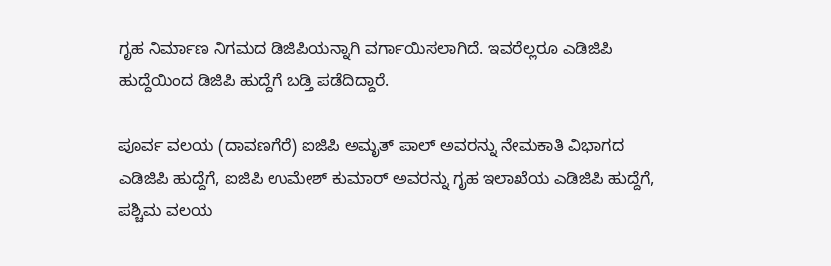ಗೃಹ ನಿರ್ಮಾಣ ನಿಗಮದ ಡಿಜಿಪಿಯನ್ನಾಗಿ ವರ್ಗಾಯಿಸಲಾಗಿದೆ. ಇವರೆಲ್ಲರೂ ಎಡಿಜಿಪಿ ಹುದ್ದೆಯಿಂದ ಡಿಜಿಪಿ ಹುದ್ದೆಗೆ ಬಡ್ತಿ ಪಡೆದಿದ್ದಾರೆ.

ಪೂರ್ವ ವಲಯ (ದಾವಣಗೆರೆ) ಐಜಿಪಿ ಅಮೃತ್ ಪಾಲ್ ಅವರನ್ನು ನೇಮಕಾತಿ ವಿಭಾಗದ ಎಡಿಜಿಪಿ ಹುದ್ದೆಗೆ, ಐಜಿಪಿ ಉಮೇಶ್ ಕುಮಾರ್ ಅವರನ್ನು ಗೃಹ ಇಲಾಖೆಯ ಎಡಿಜಿಪಿ ಹುದ್ದೆಗೆ, ಪಶ್ಚಿಮ ವಲಯ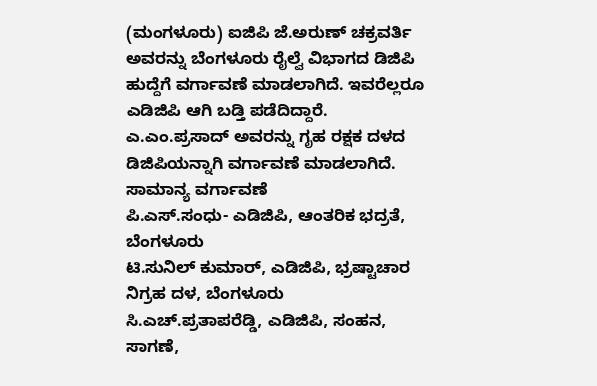(ಮಂಗಳೂರು) ಐಜಿಪಿ ಜೆ.ಅರುಣ್ ಚಕ್ರವರ್ತಿ ಅವರನ್ನು ಬೆಂಗಳೂರು ರೈಲ್ವೆ ವಿಭಾಗದ ಡಿಜಿಪಿ ಹುದ್ದೆಗೆ ವರ್ಗಾವಣೆ ಮಾಡಲಾಗಿದೆ. ಇವರೆಲ್ಲರೂ ಎಡಿಜಿಪಿ ಆಗಿ ಬಡ್ತಿ ಪಡೆದಿದ್ದಾರೆ. ಎ.ಎಂ.ಪ್ರಸಾದ್ ಅವರನ್ನು ಗೃಹ ರಕ್ಷಕ ದಳದ ಡಿಜಿಪಿಯನ್ನಾಗಿ ವರ್ಗಾವಣೆ ಮಾಡಲಾಗಿದೆ.
ಸಾಮಾನ್ಯ ವರ್ಗಾವಣೆ
ಪಿ.ಎಸ್.ಸಂಧು- ಎಡಿಜಿಪಿ, ಆಂತರಿಕ ಭದ್ರತೆ, ಬೆಂಗಳೂರು
ಟಿ.ಸುನಿಲ್ ಕುಮಾರ್, ಎಡಿಜಿಪಿ, ಭ್ರಷ್ಟಾಚಾರ ನಿಗ್ರಹ ದಳ, ಬೆಂಗಳೂರು
ಸಿ.ಎಚ್.ಪ್ರತಾಪರೆಡ್ಡಿ, ಎಡಿಜಿಪಿ, ಸಂಹನ, ಸಾಗಣೆ,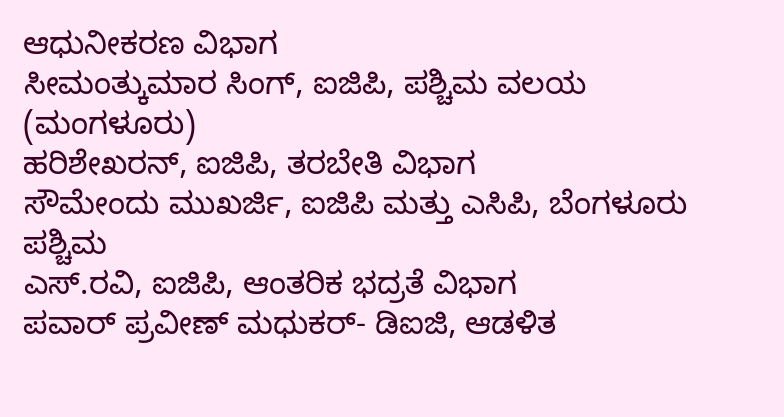ಆಧುನೀಕರಣ ವಿಭಾಗ
ಸೀಮಂತ್ಕುಮಾರ ಸಿಂಗ್, ಐಜಿಪಿ, ಪಶ್ಚಿಮ ವಲಯ (ಮಂಗಳೂರು)
ಹರಿಶೇಖರನ್, ಐಜಿಪಿ, ತರಬೇತಿ ವಿಭಾಗ
ಸೌಮೇಂದು ಮುಖರ್ಜಿ, ಐಜಿಪಿ ಮತ್ತು ಎಸಿಪಿ, ಬೆಂಗಳೂರು ಪಶ್ಚಿಮ
ಎಸ್.ರವಿ, ಐಜಿಪಿ, ಆಂತರಿಕ ಭದ್ರತೆ ವಿಭಾಗ
ಪವಾರ್ ಪ್ರವೀಣ್ ಮಧುಕರ್- ಡಿಐಜಿ, ಆಡಳಿತ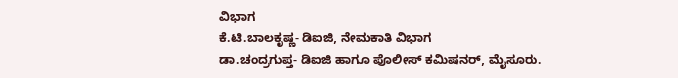ವಿಭಾಗ
ಕೆ.ಟಿ.ಬಾಲಕೃಷ್ಣ- ಡಿಐಜಿ, ನೇಮಕಾತಿ ವಿಭಾಗ
ಡಾ.ಚಂದ್ರಗುಪ್ತ- ಡಿಐಜಿ ಹಾಗೂ ಪೊಲೀಸ್ ಕಮಿಷನರ್, ಮೈಸೂರು.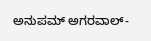ಅನುಪಮ್ ಅಗರವಾಲ್-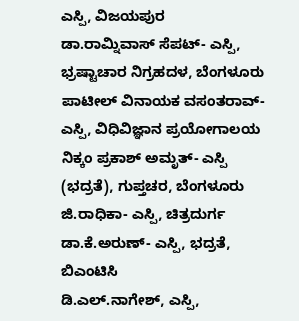ಎಸ್ಪಿ, ವಿಜಯಪುರ
ಡಾ.ರಾಮ್ನಿವಾಸ್ ಸೆಪಟ್- ಎಸ್ಪಿ, ಭ್ರಷ್ಟಾಚಾರ ನಿಗ್ರಹದಳ, ಬೆಂಗಳೂರು
ಪಾಟೀಲ್ ವಿನಾಯಕ ವಸಂತರಾವ್- ಎಸ್ಪಿ, ವಿಧಿವಿಜ್ಞಾನ ಪ್ರಯೋಗಾಲಯ
ನಿಕ್ಕಂ ಪ್ರಕಾಶ್ ಅಮೃತ್- ಎಸ್ಪಿ (ಭದ್ರತೆ), ಗುಪ್ತಚರ, ಬೆಂಗಳೂರು
ಜಿ.ರಾಧಿಕಾ- ಎಸ್ಪಿ, ಚಿತ್ರದುರ್ಗ
ಡಾ.ಕೆ.ಅರುಣ್- ಎಸ್ಪಿ, ಭದ್ರತೆ, ಬಿಎಂಟಿಸಿ
ಡಿ.ಎಲ್.ನಾಗೇಶ್, ಎಸ್ಪಿ,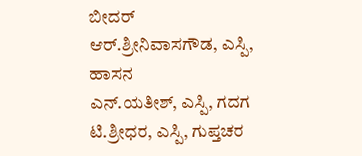ಬೀದರ್
ಆರ್.ಶ್ರೀನಿವಾಸಗೌಡ, ಎಸ್ಪಿ, ಹಾಸನ
ಎನ್.ಯತೀಶ್, ಎಸ್ಪಿ, ಗದಗ
ಟಿ.ಶ್ರೀಧರ, ಎಸ್ಪಿ, ಗುಪ್ತಚರ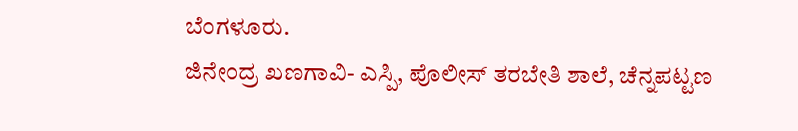ಬೆಂಗಳೂರು.
ಜಿನೇಂದ್ರ ಖಣಗಾವಿ- ಎಸ್ಪಿ, ಪೊಲೀಸ್ ತರಬೇತಿ ಶಾಲೆ, ಚೆನ್ನಪಟ್ಟಣ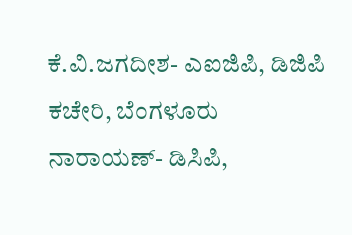ಕೆ.ವಿ.ಜಗದೀಶ- ಎಐಜಿಪಿ, ಡಿಜಿಪಿ ಕಚೇರಿ, ಬೆಂಗಳೂರು
ನಾರಾಯಣ್- ಡಿಸಿಪಿ,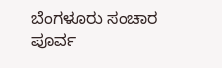ಬೆಂಗಳೂರು ಸಂಚಾರ ಪೂರ್ವ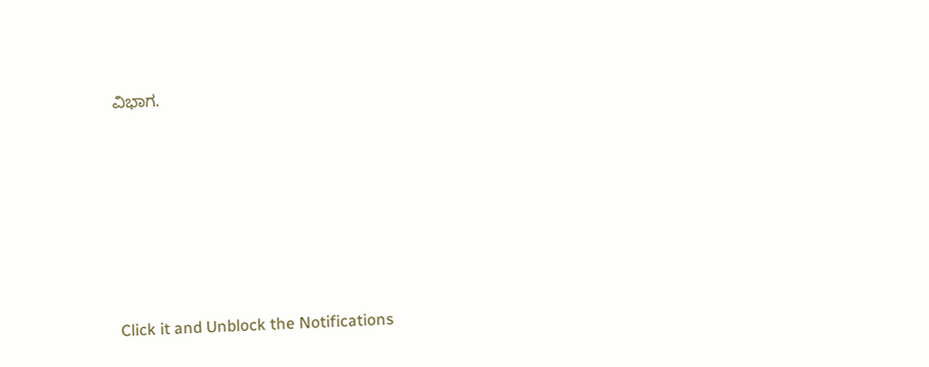ವಿಭಾಗ.












Click it and Unblock the Notifications